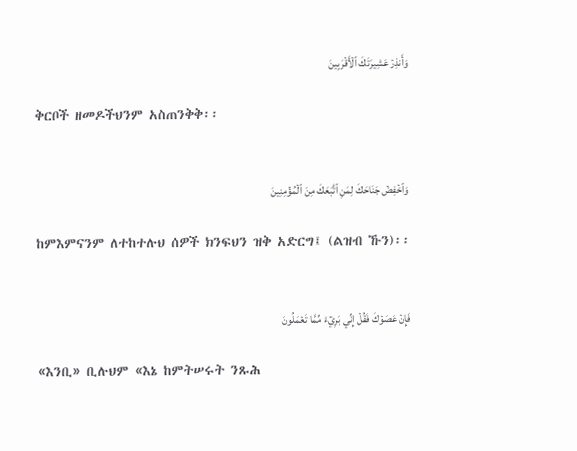وَأَنذِرۡ عَشِيرَتَكَ ٱلۡأَقۡرَبِينَ

ቅርቦች ዘመዶችህንም አስጠንቅቅ፡፡


وَٱخۡفِضۡ جَنَاحَكَ لِمَنِ ٱتَّبَعَكَ مِنَ ٱلۡمُؤۡمِنِينَ

ከምእምናንም ለተከተሉህ ሰዎች ክንፍህን ዝቅ አድርግ፤ (ልዝብ ኹን)፡፡


فَإِنۡ عَصَوۡكَ فَقُلۡ إِنِّي بَرِيٓءٞ مِّمَّا تَعۡمَلُونَ

«እንቢ» ቢሉህም «እኔ ከምትሠሩት ንጹሕ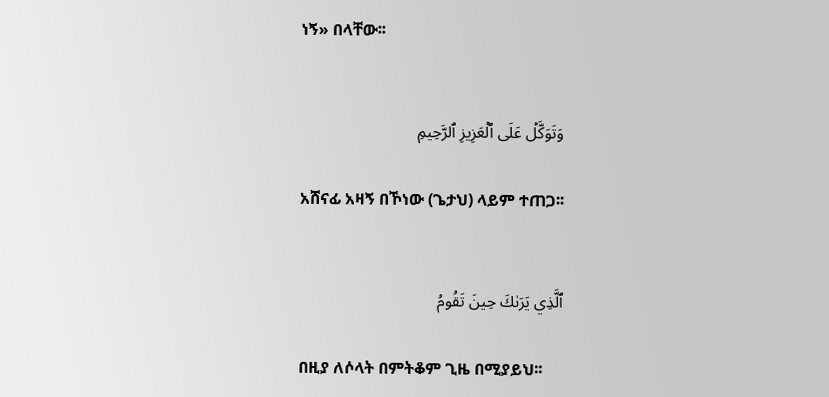ነኝ» በላቸው፡፡


وَتَوَكَّلۡ عَلَى ٱلۡعَزِيزِ ٱلرَّحِيمِ

አሸናፊ አዛኝ በኾነው (ጌታህ) ላይም ተጠጋ፡፡


ٱلَّذِي يَرَىٰكَ حِينَ تَقُومُ

በዚያ ለሶላት በምትቆም ጊዜ በሚያይህ፡፡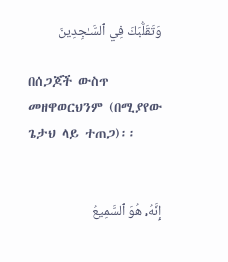وَتَقَلُّبَكَ فِي ٱلسَّـٰجِدِينَ

በሰጋጆች ውስጥ መዘዋወርህንም (በሚያየው ጌታህ ላይ ተጠጋ)፡፡


إِنَّهُۥ هُوَ ٱلسَّمِيعُ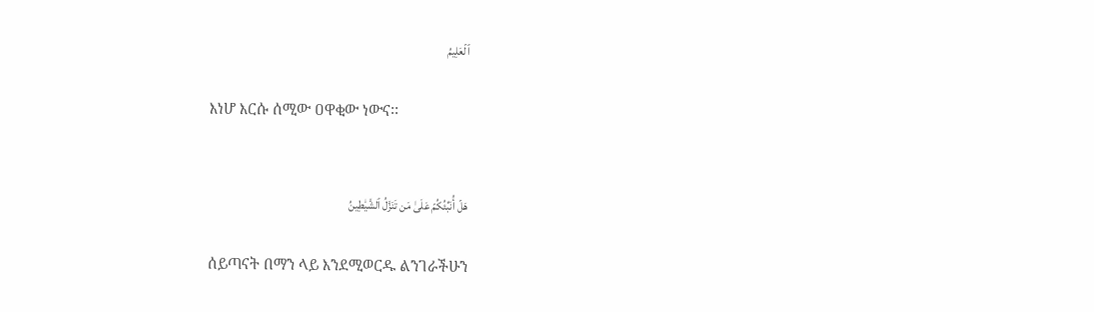ٱلۡعَلِيمُ

እነሆ እርሱ ሰሚው ዐዋቂው ነውና፡፡


هَلۡ أُنَبِّئُكُمۡ عَلَىٰ مَن تَنَزَّلُ ٱلشَّيَٰطِينُ

ሰይጣናት በማን ላይ እንደሚወርዱ ልንገራችሁን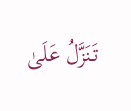تَنَزَّلُ عَلَىٰ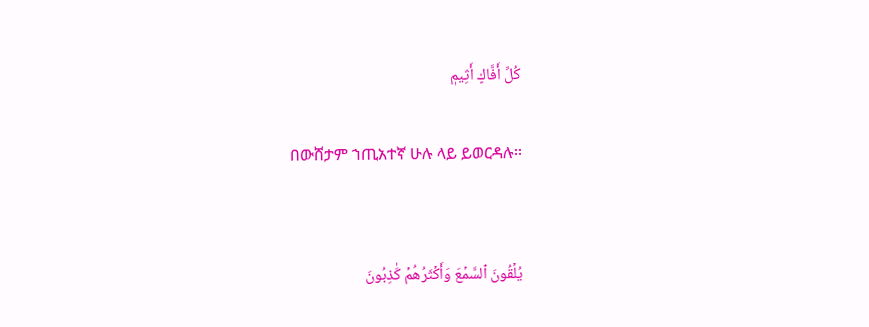كُلِّ أَفَّاكٍ أَثِيمٖ

በውሸታም ኀጢአተኛ ሁሉ ላይ ይወርዳሉ፡፡


يُلۡقُونَ ٱلسَّمۡعَ وَأَكۡثَرُهُمۡ كَٰذِبُونَ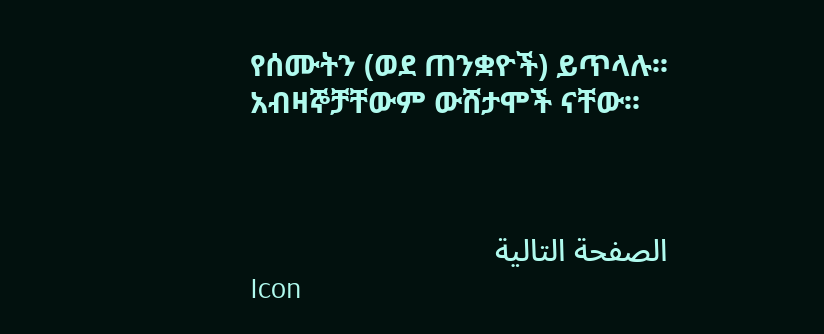የሰሙትን (ወደ ጠንቋዮች) ይጥላሉ፡፡ አብዛኞቻቸውም ውሸታሞች ናቸው፡፡



الصفحة التالية
Icon